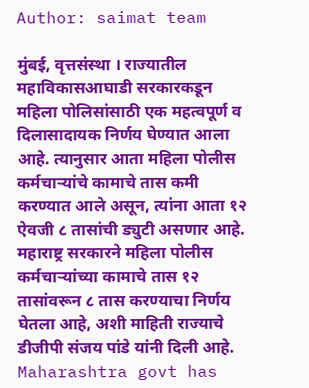Author: saimat team

मुंबई, वृत्तसंस्था । राज्यातील महाविकासआघाडी सरकारकडून महिला पोलिसांसाठी एक महत्वपूर्ण व दिलासादायक निर्णय घेण्यात आला आहे. त्यानुसार आता महिला पोलीस कर्मचाऱ्यांचे कामाचे तास कमी करण्यात आले असून, त्यांना आता १२ ऐवजी ८ तासांची ड्युटी असणार आहे. महाराष्ट्र सरकारने महिला पोलीस कर्मचाऱ्यांच्या कामाचे तास १२ तासांवरून ८ तास करण्याचा निर्णय घेतला आहे, अशी माहिती राज्याचे डीजीपी संजय पांडे यांनी दिली आहे. Maharashtra govt has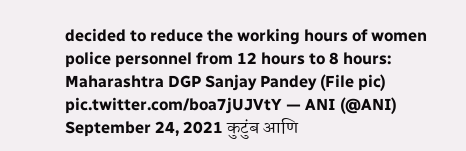decided to reduce the working hours of women police personnel from 12 hours to 8 hours: Maharashtra DGP Sanjay Pandey (File pic) pic.twitter.com/boa7jUJVtY — ANI (@ANI) September 24, 2021 कुटुंब आणि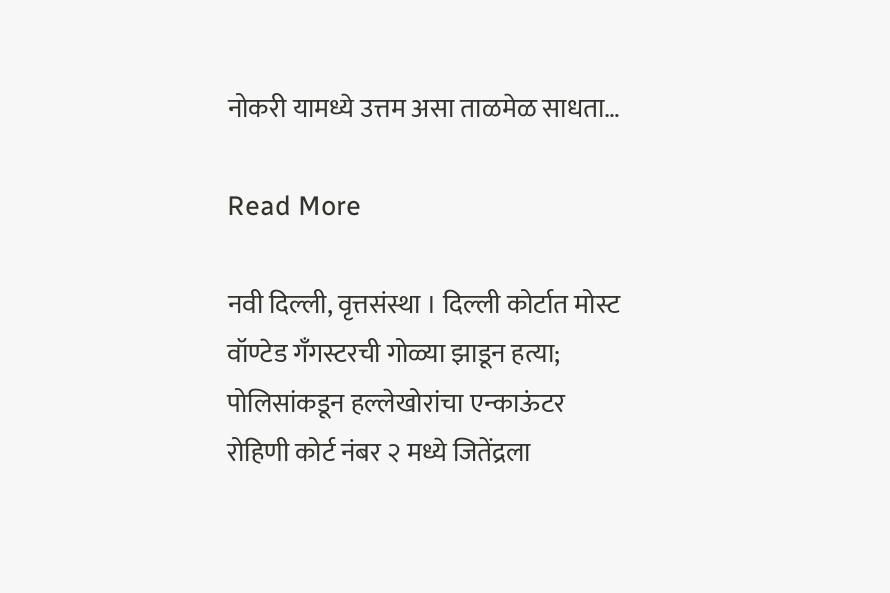नोकरी यामध्ये उत्तम असा ताळमेळ साधता…

Read More

नवी दिल्ली, वृत्तसंस्था । दिल्ली कोर्टात मोस्ट वॉण्टेड गँगस्टरची गोळ्या झाडून हत्या; पोलिसांकडून हल्लेखोरांचा एन्काऊंटर रोहिणी कोर्ट नंबर २ मध्ये जितेंद्रला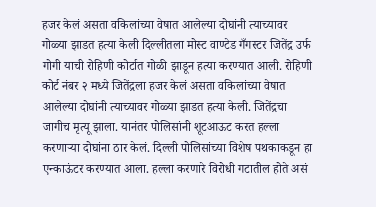हजर केलं असता वकिलांच्या वेषात आलेल्या दोघांनी त्याच्यावर गोळ्या झाडत हत्या केली दिल्लीतला मोस्ट वाण्टेड गँगस्टर जितेंद्र उर्फ गोगी याची रोहिणी कोर्टात गोळी झाडून हत्या करण्यात आली. रोहिणी कोर्ट नंबर २ मध्ये जितेंद्रला हजर केलं असता वकिलांच्या वेषात आलेल्या दोघांनी त्याच्यावर गोळ्या झाडत हत्या केली. जितेंद्रचा जागीच मृत्यू झाला. यानंतर पोलिसांनी शूटआऊट करत हल्ला करणाऱ्या दोघांना ठार केलं. दिल्ली पोलिसांच्या विशेष पथकाकडून हा एन्काऊंटर करण्यात आला. हल्ला करणारे विरोधी गटातील होते असं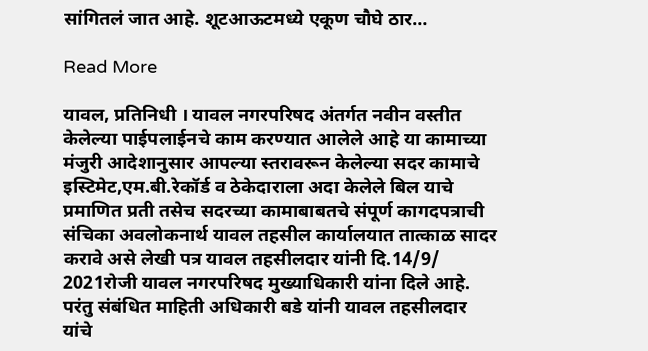सांगितलं जात आहे. शूटआऊटमध्ये एकूण चौघे ठार…

Read More

यावल, प्रतिनिधी । यावल नगरपरिषद अंतर्गत नवीन वस्तीत केलेल्या पाईपलाईनचे काम करण्यात आलेले आहे या कामाच्या मंजुरी आदेशानुसार आपल्या स्तरावरून केलेल्या सदर कामाचे इस्टिमेट,एम.बी.रेकॉर्ड व ठेकेदाराला अदा केलेले बिल याचे प्रमाणित प्रती तसेच सदरच्या कामाबाबतचे संपूर्ण कागदपत्राची संचिका अवलोकनार्थ यावल तहसील कार्यालयात तात्काळ सादर करावे असे लेखी पत्र यावल तहसीलदार यांनी दि.14/9/ 2021रोजी यावल नगरपरिषद मुख्याधिकारी यांना दिले आहे. परंतु संबंधित माहिती अधिकारी बडे यांनी यावल तहसीलदार यांचे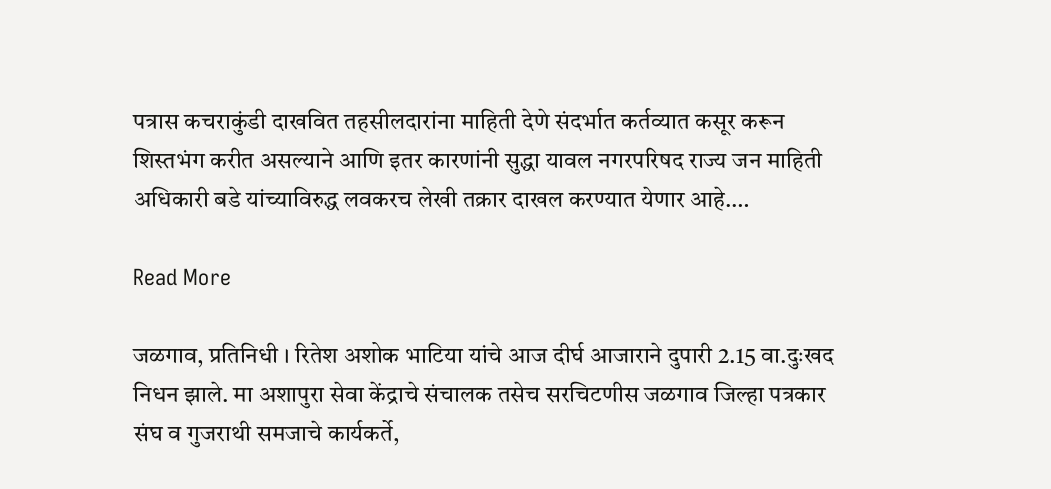पत्रास कचराकुंडी दाखवित तहसीलदारांना माहिती देणे संदर्भात कर्तव्यात कसूर करून शिस्तभंग करीत असल्याने आणि इतर कारणांनी सुद्धा यावल नगरपरिषद राज्य जन माहिती अधिकारी बडे यांच्याविरुद्ध लवकरच लेखी तक्रार दाखल करण्यात येणार आहे.…

Read More

जळगाव, प्रतिनिधी । रितेश अशोक भाटिया यांचे आज दीर्घ आजाराने दुपारी 2.15 वा.दुःखद निधन झाले. मा अशापुरा सेवा केंद्राचे संचालक तसेच सरचिटणीस जळगाव जिल्हा पत्रकार संघ व गुजराथी समजाचे कार्यकर्ते,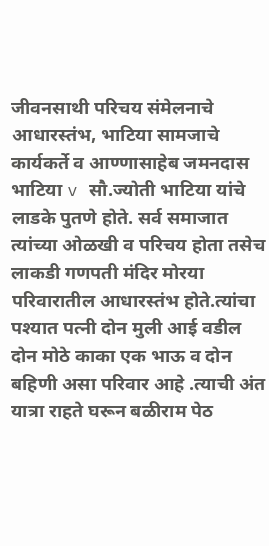जीवनसाथी परिचय संमेलनाचे आधारस्तंभ, भाटिया सामजाचे कार्यकर्ते व आण्णासाहेब जमनदास भाटिया v सौ.ज्योती भाटिया यांचे लाडके पुतणे होते. सर्व समाजात त्यांच्या ओळखी व परिचय होता तसेच लाकडी गणपती मंदिर मोरया परिवारातील आधारस्तंभ होते.त्यांचा पश्यात पत्नी दोन मुली आई वडील दोन मोठे काका एक भाऊ व दोन बहिणी असा परिवार आहे .त्याची अंत यात्रा राहते घरून बळीराम पेठ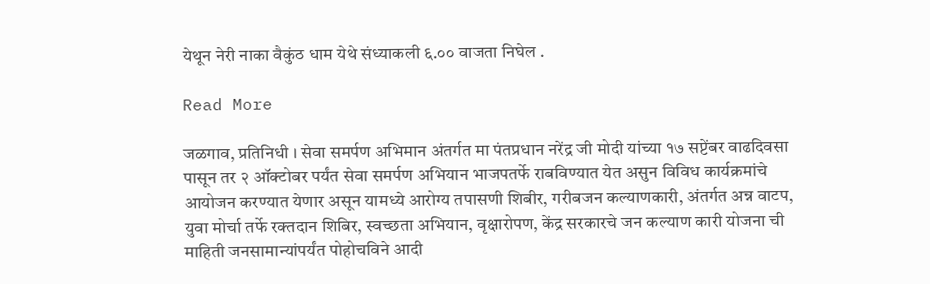येथून नेरी नाका वैकुंठ धाम येथे संध्याकली ६.०० वाजता निघेल .

Read More

जळगाव, प्रतिनिधी । सेवा समर्पण अभिमान अंतर्गत मा पंतप्रधान नरेंद्र जी मोदी यांच्या १७ सप्टेंबर वाढदिवसा पासून तर २ ऑक्टोबर पर्यंत सेवा समर्पण अभियान भाजपतर्फे राबविण्यात येत असुन विविध कार्यक्रमांचे आयोजन करण्यात येणार असून यामध्ये आरोग्य तपासणी शिबीर, गरीबजन कल्याणकारी, अंतर्गत अन्न वाटप, युवा मोर्चा तर्फे रक्तदान शिबिर, स्वच्छता अभियान, वृक्षारोपण, केंद्र सरकारचे जन कल्याण कारी योजना ची माहिती जनसामान्यांपर्यंत पोहोचविने आदी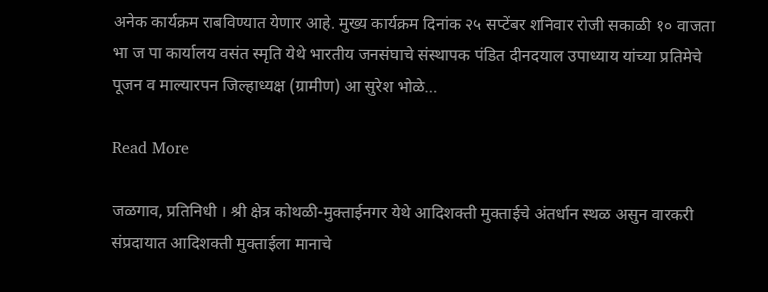अनेक कार्यक्रम राबविण्यात येणार आहे. मुख्य कार्यक्रम दिनांक २५ सप्टेंबर शनिवार रोजी सकाळी १० वाजता भा ज पा कार्यालय वसंत स्मृति येथे भारतीय जनसंघाचे संस्थापक पंडित दीनदयाल उपाध्याय यांच्या प्रतिमेचे पूजन व माल्यारपन जिल्हाध्यक्ष (ग्रामीण) आ सुरेश भोळे…

Read More

जळगाव, प्रतिनिधी । श्री क्षेत्र कोथळी-मुक्ताईनगर येथे आदिशक्ती मुक्ताईचे अंतर्धान स्थळ असुन वारकरी संप्रदायात आदिशक्ती मुक्ताईला मानाचे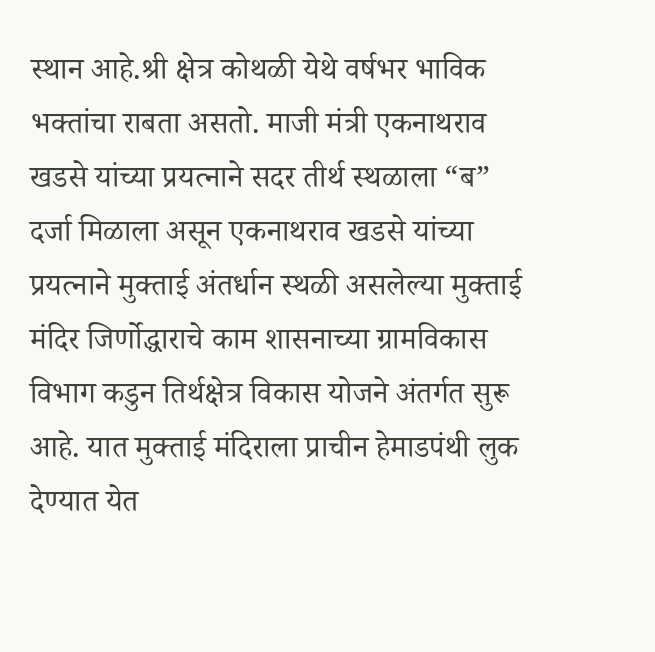स्थान आहे.श्री क्षेत्र कोथळी येथे वर्षभर भाविक भक्तांचा राबता असतो. माजी मंत्री एकनाथराव खडसे यांच्या प्रयत्नाने सदर तीर्थ स्थळाला “ब” दर्जा मिळाला असून एकनाथराव खडसे यांच्या प्रयत्नाने मुक्ताई अंतर्धान स्थळी असलेल्या मुक्ताई मंदिर जिर्णोद्धाराचे काम शासनाच्या ग्रामविकास विभाग कडुन तिर्थक्षेत्र विकास योजने अंतर्गत सुरू आहे. यात मुक्ताई मंदिराला प्राचीन हेमाडपंथी लुक देण्यात येत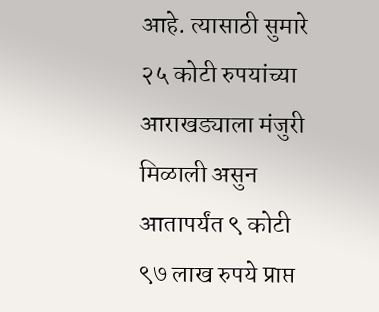आहे. त्यासाठी सुमारे २५ कोटी रुपयांच्या आराखड्याला मंजुरी मिळाली असुन आतापर्यंत ९ कोटी ९७ लाख रुपये प्राप्त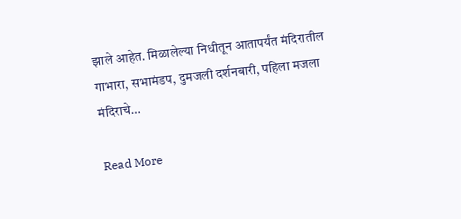झाले आहेत. मिळालेल्या निधीतून आतापर्यंत मंदिरातील गाभारा, सभामंडप, दुमजली दर्शनबारी, पहिला मजला मंदिराचे…

Read More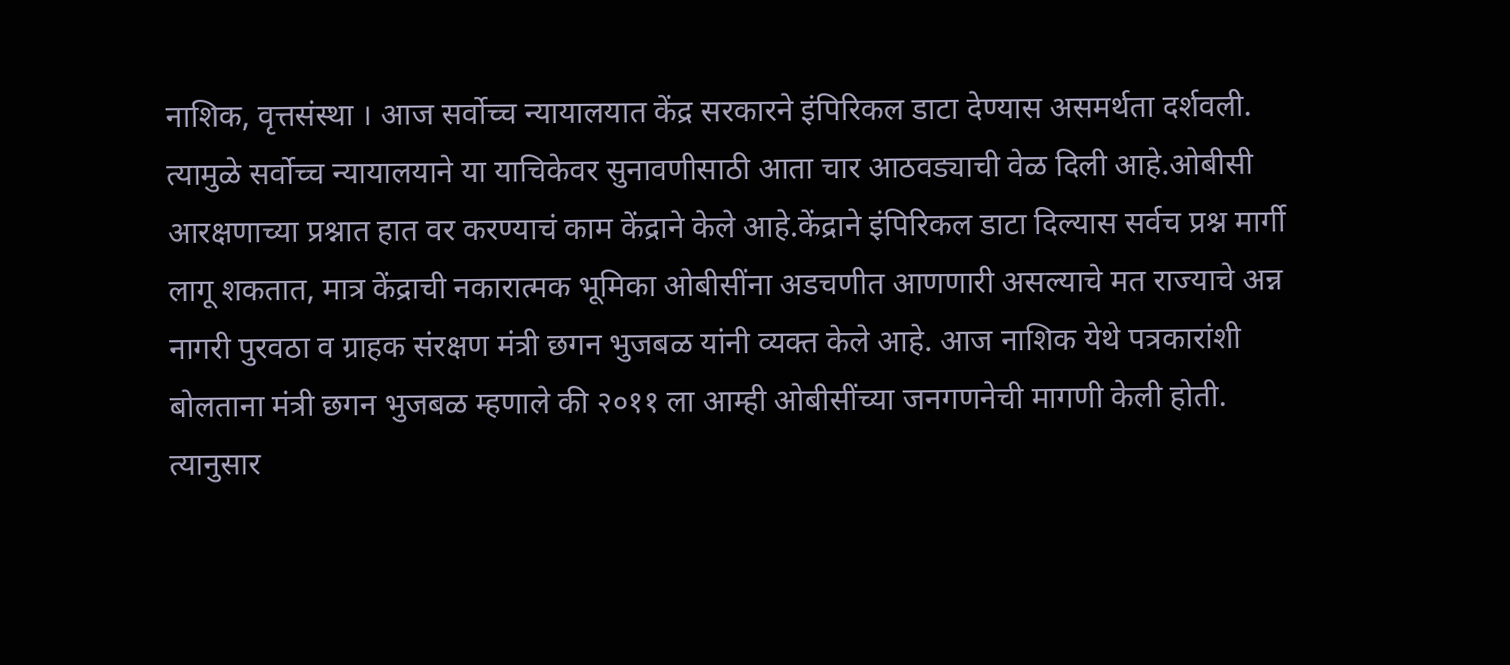नाशिक, वृत्तसंस्था । आज सर्वोच्च न्यायालयात केंद्र सरकारने इंपिरिकल डाटा देण्यास असमर्थता दर्शवली. त्यामुळे सर्वोच्च न्यायालयाने या याचिकेवर सुनावणीसाठी आता चार आठवड्याची वेळ दिली आहे.ओबीसी आरक्षणाच्या प्रश्नात हात वर करण्याचं काम केंद्राने केले आहे.केंद्राने इंपिरिकल डाटा दिल्यास सर्वच प्रश्न मार्गी लागू शकतात, मात्र केंद्राची नकारात्मक भूमिका ओबीसींना अडचणीत आणणारी असल्याचे मत राज्याचे अन्न नागरी पुरवठा व ग्राहक संरक्षण मंत्री छगन भुजबळ यांनी व्यक्त केले आहे. आज नाशिक येथे पत्रकारांशी बोलताना मंत्री छगन भुजबळ म्हणाले की २०११ ला आम्ही ओबीसींच्या जनगणनेची मागणी केली होती. त्यानुसार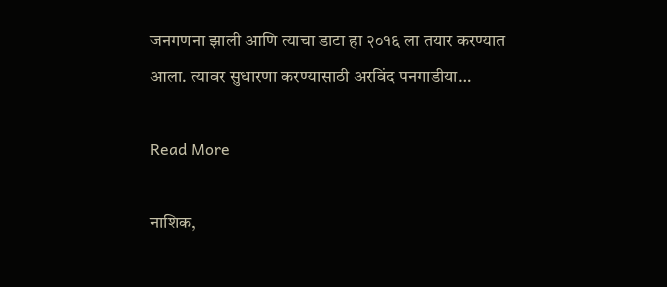जनगणना झाली आणि त्याचा डाटा हा २०१६ ला तयार करण्यात आला. त्यावर सुधारणा करण्यासाठी अरविंद पनगाडीया…

Read More

नाशिक,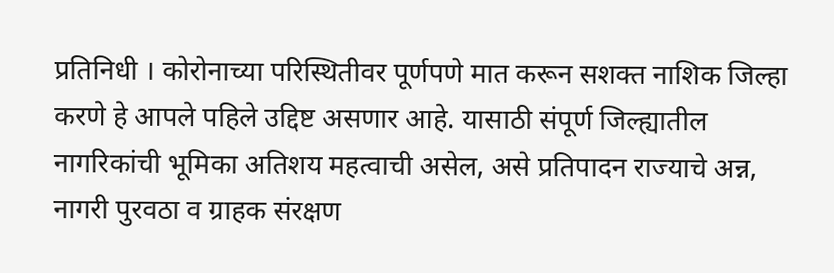प्रतिनिधी । कोरोनाच्या परिस्थितीवर पूर्णपणे मात करून सशक्त नाशिक जिल्हा करणे हे आपले पहिले उद्दिष्ट असणार आहे. यासाठी संपूर्ण जिल्ह्यातील नागरिकांची भूमिका अतिशय महत्वाची असेल, असे प्रतिपादन राज्याचे अन्न, नागरी पुरवठा व ग्राहक संरक्षण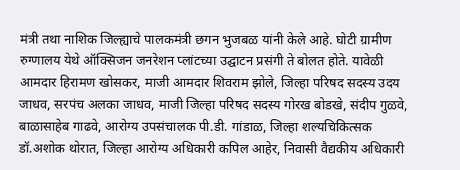मंत्री तथा नाशिक जिल्ह्याचे पालकमंत्री छगन भुजबळ यांनी केले आहे. घोटी ग्रामीण रुग्णालय येथे ऑक्सिजन जनरेशन प्लांटच्या उद्घाटन प्रसंगी ते बोलत होते. यावेळी आमदार हिरामण खोसकर, माजी आमदार शिवराम झोले, जिल्हा परिषद सदस्य उदय जाधव, सरपंच अलका जाधव, माजी जिल्हा परिषद सदस्य गोरख बोडखे, संदीप गुळवे, बाळासाहेब गाढवे, आरोग्य उपसंचालक पी.डी. गांडाळ, जिल्हा शल्यचिकित्सक डॉ.अशोक थोरात, जिल्हा आरोग्य अधिकारी कपिल आहेर, निवासी वैद्यकीय अधिकारी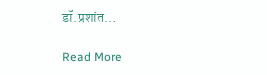डॉ.प्रशांत…

Read More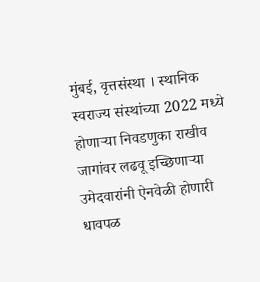मुंबई, वृत्तसंस्था । स्थानिक स्वराज्य संस्थांच्या 2022 मध्ये होणाऱ्या निवडणुका राखीव जागांवर लढवू इच्छिणाऱ्या उमेदवारांनी ऐनवेळी होणारी धावपळ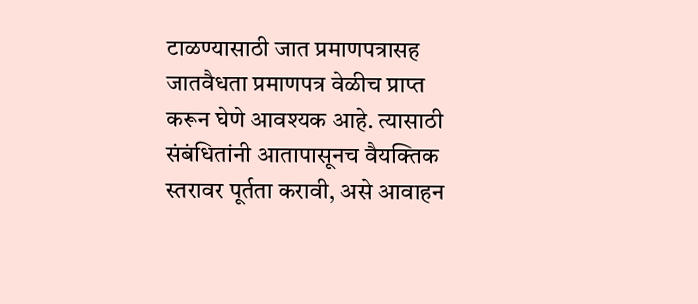टाळण्यासाठी जात प्रमाणपत्रासह जातवैधता प्रमाणपत्र वेळीच प्राप्त करून घेणे आवश्यक आहे. त्यासाठी संबंधितांनी आतापासूनच वैयक्तिक स्तरावर पूर्तता करावी, असे आवाहन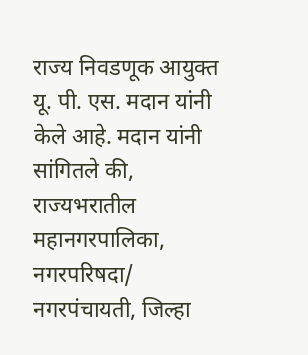राज्य निवडणूक आयुक्त यू. पी. एस. मदान यांनी केले आहे. मदान यांनी सांगितले की, राज्यभरातील महानगरपालिका, नगरपरिषदा/ नगरपंचायती, जिल्हा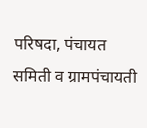परिषदा, पंचायत समिती व ग्रामपंचायती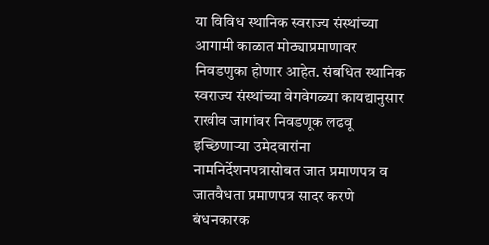या विविध स्थानिक स्वराज्य संस्थांच्या आगामी काळात मोठ्याप्रमाणावर निवडणुका होणार आहेत. संबधित स्थानिक स्वराज्य संस्थांच्या वेगवेगळ्या कायद्यानुसार राखीव जागांवर निवडणूक लढवू इच्छिणाऱ्या उमेदवारांना नामनिर्देशनपत्रासोबत जात प्रमाणपत्र व जातवैधता प्रमाणपत्र सादर करणे बंधनकारक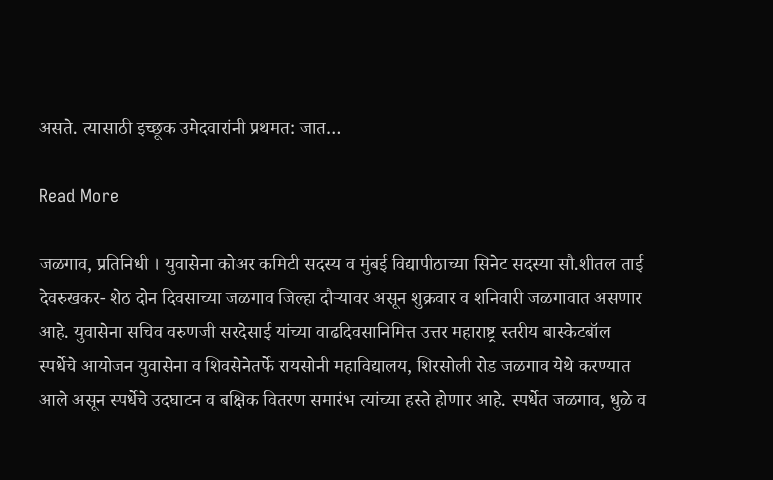असते. त्यासाठी इच्छूक उमेदवारांनी प्रथमत: जात…

Read More

जळगाव, प्रतिनिधी । युवासेना कोअर कमिटी सदस्य व मुंबई विद्यापीठाच्या सिनेट सदस्या सौ.शीतल ताई देवरुखकर- शेठ दोन दिवसाच्या जळगाव जिल्हा दौऱ्यावर असून शुक्रवार व शनिवारी जळगावात असणार आहे. युवासेना सचिव वरुणजी सरदेसाई यांच्या वाढदिवसानिमित्त उत्तर महाराष्ट्र स्तरीय बास्केटबॉल स्पर्धेचे आयोजन युवासेना व शिवसेनेतर्फे रायसोनी महाविद्यालय, शिरसोली रोड जळगाव येथे करण्यात आले असून स्पर्धेचे उदघाटन व बक्षिक वितरण समारंभ त्यांच्या हस्ते होणार आहे. स्पर्धेत जळगाव, धुळे व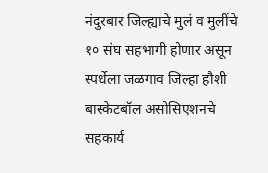नंदुरबार जिल्ह्याचे मुलं व मुलींचे १० संघ सहभागी होणार असून स्पर्धेला जळगाव जिल्हा हौशी बास्केटबॉल असोसिएशनचे सहकार्य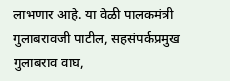लाभणार आहे. या वेळी पालकमंत्री गुलाबरावजी पाटील, सहसंपर्कप्रमुख गुलाबराव वाघ,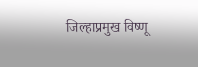जिल्हाप्रमुख विष्णू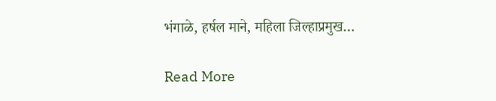भंगाळे, हर्षल माने, महिला जिल्हाप्रमुख…

Read More